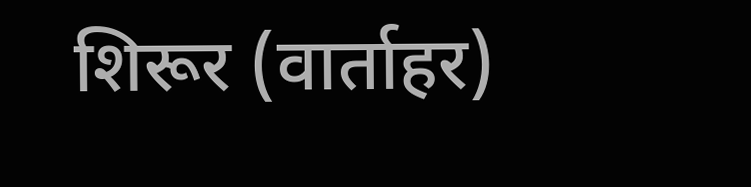शिरूर (वार्ताहर)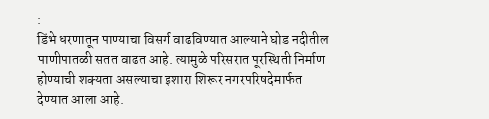:
डिंभे धरणातून पाण्याचा विसर्ग वाढविण्यात आल्याने घोड नदीतील पाणीपातळी सतत वाढत आहे. त्यामुळे परिसरात पूरस्थिती निर्माण होण्याची शक्यता असल्याचा इशारा शिरूर नगरपरिषदेमार्फत देण्यात आला आहे.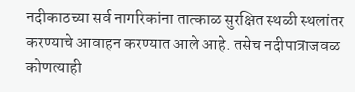नदीकाठच्या सर्व नागरिकांना तात्काळ सुरक्षित स्थळी स्थलांतर करण्याचे आवाहन करण्यात आले आहे. तसेच नदीपात्राजवळ कोणत्याही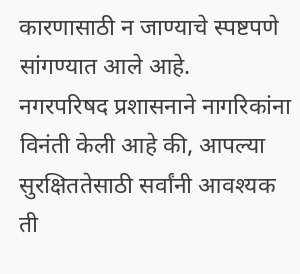कारणासाठी न जाण्याचे स्पष्टपणे सांगण्यात आले आहे.
नगरपरिषद प्रशासनाने नागरिकांना विनंती केली आहे की, आपल्या सुरक्षिततेसाठी सर्वांनी आवश्यक ती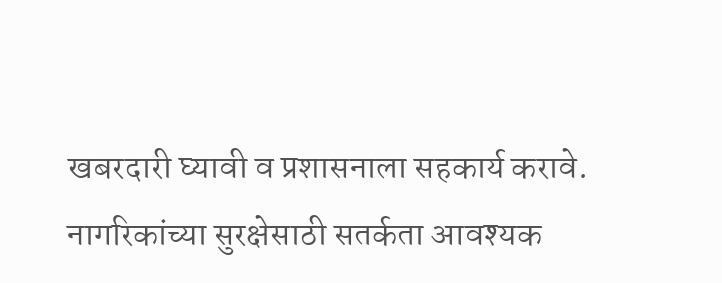खबरदारी घ्यावी व प्रशासनाला सहकार्य करावे.
नागरिकांच्या सुरक्षेसाठी सतर्कता आवश्यक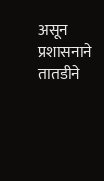असून प्रशासनाने तातडीने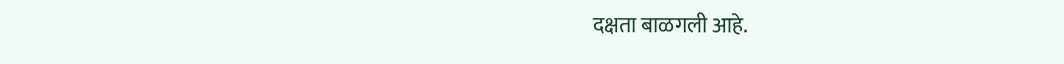दक्षता बाळगली आहे.